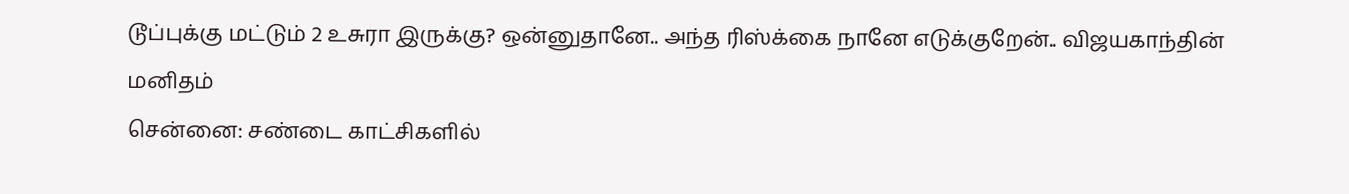டூப்புக்கு மட்டும் 2 உசுரா இருக்கு? ஒன்னுதானே.. அந்த ரிஸ்க்கை நானே எடுக்குறேன்.. விஜயகாந்தின் மனிதம்
சென்னை: சண்டை காட்சிகளில்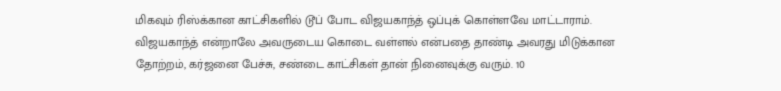மிகவும் ரிஸ்க்கான காட்சிகளில் டூப் போட விஜயகாந்த் ஒப்புக் கொள்ளவே மாட்டாராம்.
விஜயகாந்த் என்றாலே அவருடைய கொடை வள்ளல் என்பதை தாண்டி அவரது மிடுக்கான தோற்றம், கர்ஜனை பேச்சு, சண்டை காட்சிகள் தான் நினைவுக்கு வரும். 10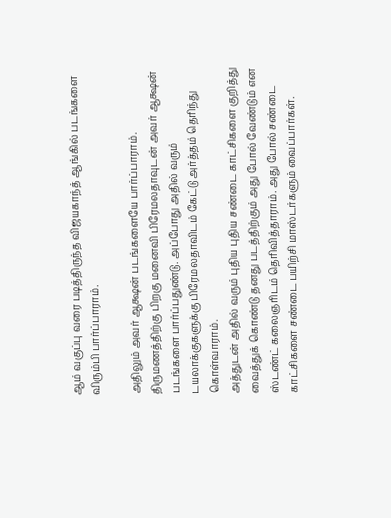ஆம் வகுப்பு வரை படித்திருந்த விஜயகாந்த் ஆங்கில் படங்களை விரும்பி பார்ப்பாராம்.

அதிலும் அவர் ஆக்ஷன் படங்களையே பார்ப்பாராம். திருமணத்திற்கு பிறகு மனைவி பிரேமலதாவுடன் அவர் ஆக்ஷன் படங்களை பார்ப்பதுண்டு. அப்போது அதில் வரும் டயலாக்குகளுக்கு பிரேமலதாவிடம் கேட்டு அர்த்தம் தெரிந்து கொள்வாராம்.
அத்துடன் அதில் வரும் புதிய புதிய சண்டை காட்சிகளை குறித்து வைத்துக் கொண்டு தனது படத்திற்கும் அது போல் வேண்டும் என ஸ்டண்ட் கலைஞரிடம் தெரிவித்தாராம். அது போல் சண்டை காட்சிகளை சண்டை பயிற்சி மாஸ்டர்களும் வைப்பார்கள்.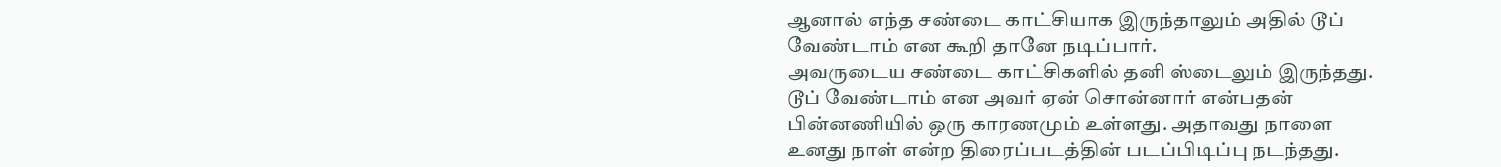ஆனால் எந்த சண்டை காட்சியாக இருந்தாலும் அதில் டூப் வேண்டாம் என கூறி தானே நடிப்பார்.
அவருடைய சண்டை காட்சிகளில் தனி ஸ்டைலும் இருந்தது. டூப் வேண்டாம் என அவர் ஏன் சொன்னார் என்பதன் பின்னணியில் ஒரு காரணமும் உள்ளது. அதாவது நாளை உனது நாள் என்ற திரைப்படத்தின் படப்பிடிப்பு நடந்தது.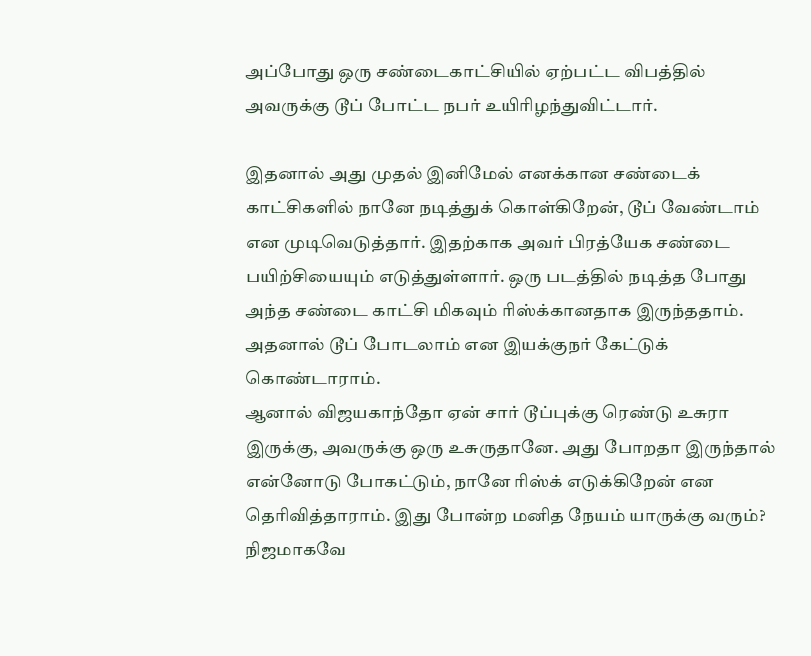அப்போது ஒரு சண்டைகாட்சியில் ஏற்பட்ட விபத்தில் அவருக்கு டூப் போட்ட நபர் உயிரிழந்துவிட்டார்.

இதனால் அது முதல் இனிமேல் எனக்கான சண்டைக் காட்சிகளில் நானே நடித்துக் கொள்கிறேன், டூப் வேண்டாம் என முடிவெடுத்தார். இதற்காக அவர் பிரத்யேக சண்டை பயிற்சியையும் எடுத்துள்ளார். ஒரு படத்தில் நடித்த போது அந்த சண்டை காட்சி மிகவும் ரிஸ்க்கானதாக இருந்ததாம். அதனால் டூப் போடலாம் என இயக்குநர் கேட்டுக் கொண்டாராம்.
ஆனால் விஜயகாந்தோ ஏன் சார் டூப்புக்கு ரெண்டு உசுரா இருக்கு, அவருக்கு ஒரு உசுருதானே. அது போறதா இருந்தால் என்னோடு போகட்டும், நானே ரிஸ்க் எடுக்கிறேன் என தெரிவித்தாராம். இது போன்ற மனித நேயம் யாருக்கு வரும்? நிஜமாகவே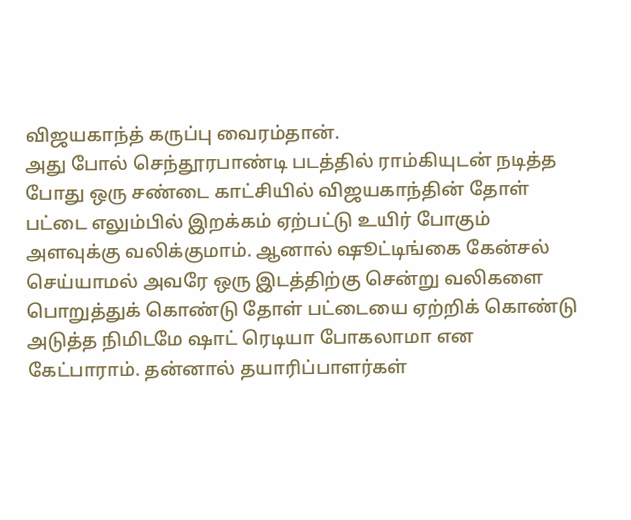விஜயகாந்த் கருப்பு வைரம்தான்.
அது போல் செந்தூரபாண்டி படத்தில் ராம்கியுடன் நடித்த போது ஒரு சண்டை காட்சியில் விஜயகாந்தின் தோள் பட்டை எலும்பில் இறக்கம் ஏற்பட்டு உயிர் போகும் அளவுக்கு வலிக்குமாம். ஆனால் ஷூட்டிங்கை கேன்சல் செய்யாமல் அவரே ஒரு இடத்திற்கு சென்று வலிகளை பொறுத்துக் கொண்டு தோள் பட்டையை ஏற்றிக் கொண்டு அடுத்த நிமிடமே ஷாட் ரெடியா போகலாமா என கேட்பாராம். தன்னால் தயாரிப்பாளர்கள்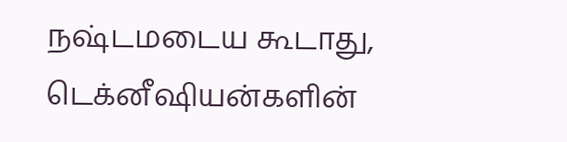நஷ்டமடைய கூடாது, டெக்னீஷியன்களின்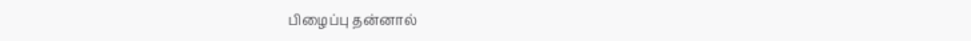பிழைப்பு தன்னால்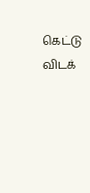கெட்டு விடக்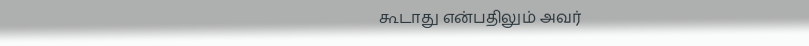கூடாது என்பதிலும் அவர்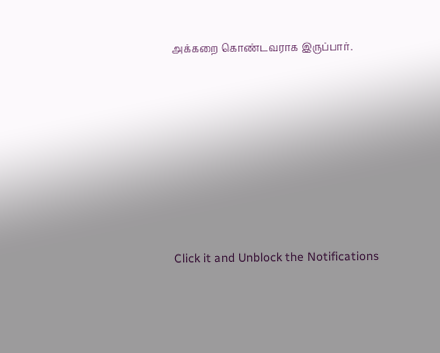அக்கறை கொண்டவராக இருப்பார்.












Click it and Unblock the Notifications